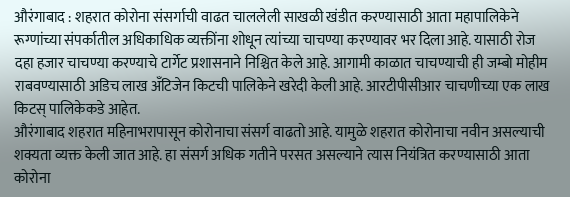औरंगाबाद : शहरात कोरोना संसर्गाची वाढत चाललेली साखळी खंडीत करण्यासाठी आता महापालिकेने रूग्णांच्या संपर्कातील अधिकाधिक व्यक्तींना शोधून त्यांच्या चाचण्या करण्यावर भर दिला आहे. यासाठी रोज दहा हजार चाचण्या करण्याचे टार्गेट प्रशासनाने निश्चित केले आहे. आगामी काळात चाचण्याची ही जम्बो मोहीम राबवण्यासाठी अडिच लाख अँटिजेन किटची पालिकेने खरेदी केली आहे. आरटीपीसीआर चाचणीच्या एक लाख किटस् पालिकेकडे आहेत.
औरंगाबाद शहरात महिनाभरापासून कोरोनाचा संसर्ग वाढतो आहे. यामुळे शहरात कोरोनाचा नवीन असल्याची शक्यता व्यक्त केली जात आहे. हा संसर्ग अधिक गतीने परसत असल्याने त्यास नियंत्रित करण्यासाठी आता कोरोना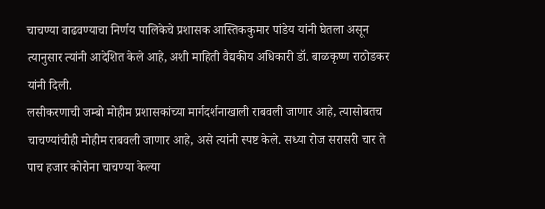चाचण्या वाढवण्याचा निर्णय पालिकेचे प्रशासक आस्तिककुमार पांडेय यांनी घेतला असून त्यानुसार त्यांनी आदेशित केले आहे, अशी माहिती वैद्यकीय अधिकारी डॉ. बाळकृष्ण राठोडकर यांनी दिली.
लसीकरणाची जम्बो मोहीम प्रशासकांच्या मार्गदर्शनाखाली राबवली जाणार आहे, त्यासोबतच चाचण्यांचीही मोहीम राबवली जाणार आहे, असे त्यांनी स्पष्ट केले. सध्या रोज सरासरी चार ते पाच हजार कोरोना चाचण्या केल्या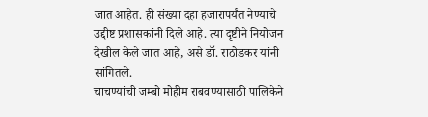जात आहेत. ही संख्या दहा हजारापर्यंत नेण्याचे उद्दीष्ट प्रशासकांनी दिले आहे. त्या दृष्टीने नियोजन देखील केले जात आहे, असे डॉ. राठोडकर यांनी सांगितले.
चाचण्यांची जम्बो मोहीम राबवण्यासाठी पालिकेने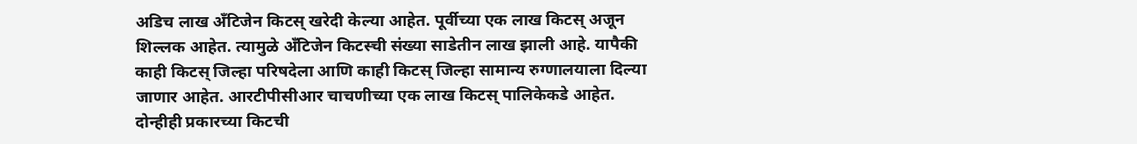अडिच लाख अँटिजेन किटस् खरेदी केल्या आहेत. पूर्वीच्या एक लाख किटस् अजून शिल्लक आहेत. त्यामुळे अँटिजेन किटस्ची संख्या साडेतीन लाख झाली आहे. यापैकी काही किटस् जिल्हा परिषदेला आणि काही किटस् जिल्हा सामान्य रुग्णालयाला दिल्या जाणार आहेत. आरटीपीसीआर चाचणीच्या एक लाख किटस् पालिकेकडे आहेत. दोन्हीही प्रकारच्या किटची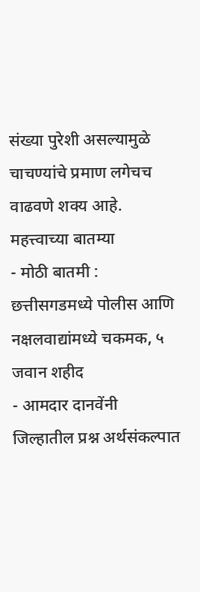संख्या पुरेशी असल्यामुळे चाचण्यांचे प्रमाण लगेचच वाढवणे शक्य आहे.
महत्त्वाच्या बातम्या
- मोठी बातमी : छत्तीसगडमध्ये पोलीस आणि नक्षलवाद्यांमध्ये चकमक, ५ जवान शहीद
- आमदार दानवेंनी जिल्हातील प्रश्न अर्थसंकल्पात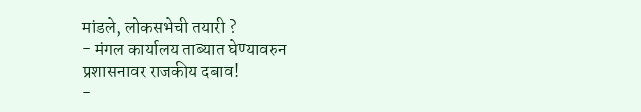मांडले, लोकसभेची तयारी ?
- मंगल कार्यालय ताब्यात घेण्यावरुन प्रशासनावर राजकीय दबाव!
-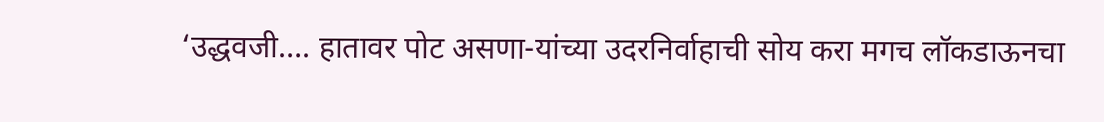‘उद्धवजी…. हातावर पोट असणा-यांच्या उदरनिर्वाहाची सोय करा मगच लॉकडाऊनचा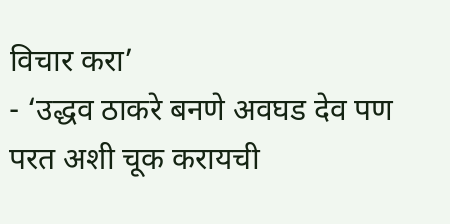विचार करा’
- ‘उद्धव ठाकरे बनणे अवघड देव पण परत अशी चूक करायची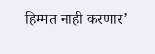हिम्मत नाही करणार’